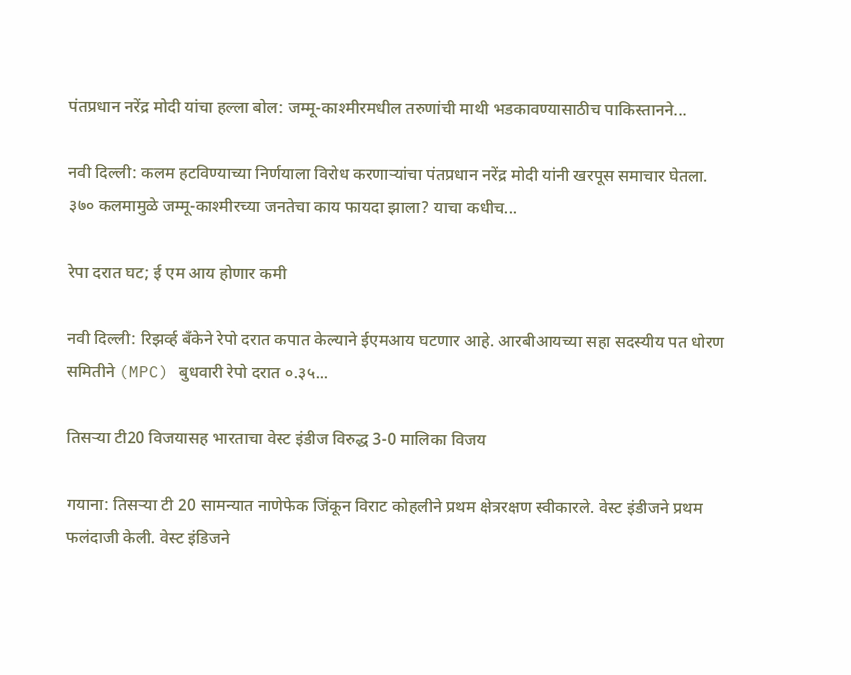पंतप्रधान नरेंद्र मोदी यांचा हल्ला बोल: जम्मू-काश्मीरमधील तरुणांची माथी भडकावण्यासाठीच पाकिस्तानने...

नवी दिल्ली: कलम हटविण्याच्या निर्णयाला विरोध करणाऱ्यांचा पंतप्रधान नरेंद्र मोदी यांनी खरपूस समाचार घेतला. ३७० कलमामुळे जम्मू-काश्मीरच्या जनतेचा काय फायदा झाला? याचा कधीच...

रेपा दरात घट; ई एम आय होणार कमी

नवी दिल्ली: रिझर्व्ह बँकेने रेपो दरात कपात केल्याने ईएमआय घटणार आहे. आरबीआयच्या सहा सदस्यीय पत धोरण समितीने (MPC) बुधवारी रेपो दरात ०.३५...

तिसऱ्या टी20 विजयासह भारताचा वेस्ट इंडीज विरुद्ध 3-0 मालिका विजय

गयाना: तिसऱ्या टी 20 सामन्यात नाणेफेक जिंकून विराट कोहलीने प्रथम क्षेत्ररक्षण स्वीकारले. वेस्ट इंडीजने प्रथम फलंदाजी केली. वेस्ट इंडिजने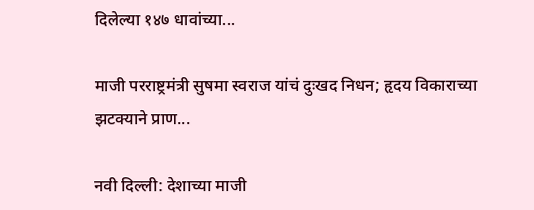दिलेल्या १४७ धावांच्या...

माजी परराष्ट्रमंत्री सुषमा स्वराज यांचं दुःखद निधन; हृदय विकाराच्या झटक्याने प्राण...

नवी दिल्ली: देशाच्या माजी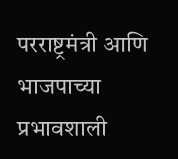परराष्ट्रमंत्री आणि भाजपाच्या प्रभावशाली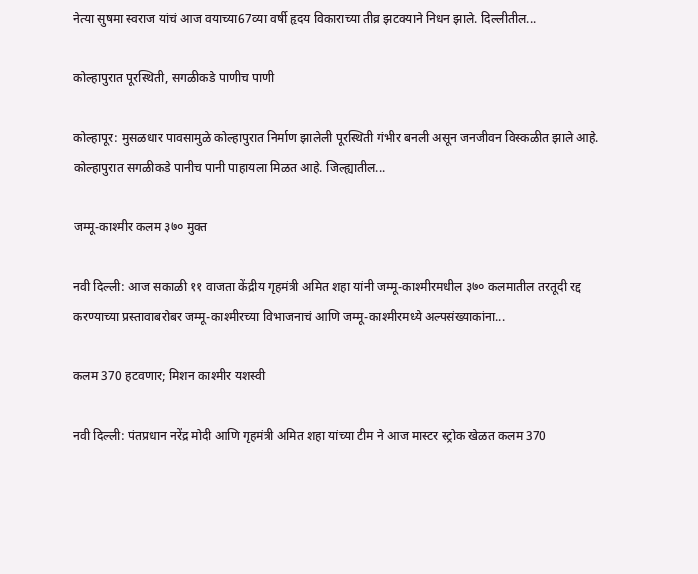नेत्या सुषमा स्वराज यांचं आज वयाच्या67व्या वर्षी हृदय विकाराच्या तीव्र झटक्याने निधन झाले. दिल्लीतील...

कोल्हापुरात पूरस्थिती, सगळीकडे पाणीच पाणी

कोल्हापूर: मुसळधार पावसामुळे कोल्हापुरात निर्माण झालेली पूरस्थिती गंभीर बनली असून जनजीवन विस्कळीत झाले आहे. कोल्हापुरात सगळीकडे पानीच पानी पाहायला मिळत आहे. जिल्ह्यातील...

जम्मू-काश्मीर कलम ३७० मुक्त

नवी दिल्ली: आज सकाळी ११ वाजता केंद्रीय गृहमंत्री अमित शहा यांनी जम्मू-काश्मीरमधील ३७० कलमातील तरतूदी रद्द करण्याच्या प्रस्तावाबरोबर जम्मू-काश्मीरच्या विभाजनाचं आणि जम्मू-काश्मीरमध्ये अल्पसंख्याकांना...

कलम 370 हटवणार; मिशन काश्मीर यशस्वी

नवी दिल्ली: पंतप्रधान नरेंद्र मोदी आणि गृहमंत्री अमित शहा यांच्या टीम ने आज मास्टर स्ट्रोक खेळत कलम 370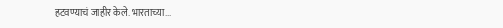हटवण्याचं जाहीर केले. भारताच्या...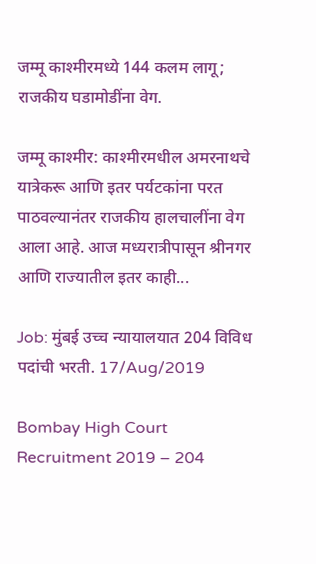जम्मू काश्मीरमध्ये 144 कलम लागू; राजकीय घडामोडींना वेग.

जम्मू काश्मीर: काश्मीरमधील अमरनाथचे यात्रेकरू आणि इतर पर्यटकांना परत पाठवल्यानंतर राजकीय हालचालींना वेग आला आहे. आज मध्यरात्रीपासून श्रीनगर आणि राज्यातील इतर काही...

Job: मुंबई उच्च न्यायालयात 204 विविध पदांची भरती. 17/Aug/2019

Bombay High Court Recruitment 2019 – 204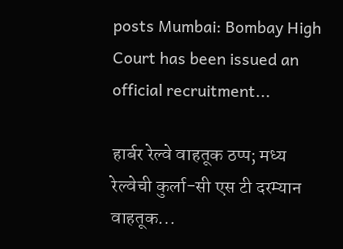posts Mumbai: Bombay High Court has been issued an official recruitment...

हार्बर रेल्वे वाहतूक ठप्प; मध्य रेल्वेची कुर्ला-सी एस टी दरम्यान वाहतूक...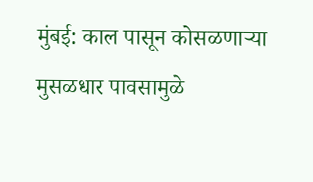मुंबई: काल पासून कोसळणाऱ्या मुसळधार पावसामुळे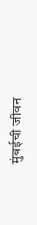मुंबईची जीवन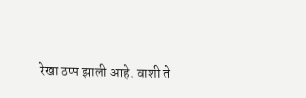रेखा ठप्प झाली आहे. वाशी ते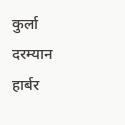कुर्ला दरम्यान हार्बर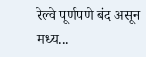रेल्वे पूर्णपणे बंद असून मध्य...